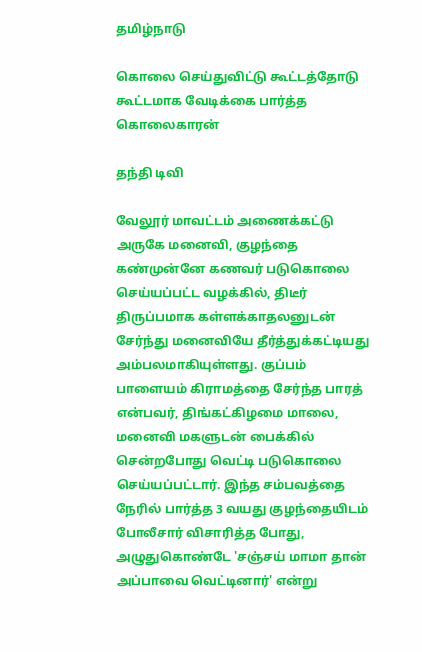தமிழ்நாடு

கொலை செய்துவிட்டு கூட்டத்தோடு கூட்டமாக வேடிக்கை பார்த்த கொலைகாரன்

தந்தி டிவி

வேலூர் மாவட்டம் அணைக்கட்டு அருகே மனைவி, குழந்தை கண்முன்னே கணவர் படுகொலை செய்யப்ப‌ட்ட வழக்கில், திடீர் திருப்பமாக கள்ளக்காதலனுடன் சேர்ந்து மனைவியே தீர்த்துக்கட்டியது அம்பலமாகியுள்ளது. குப்பம் பாளையம் கிராமத்தை சேர்ந்த பாரத் என்பவர், திங்கட்கிழமை மாலை, மனைவி மகளுடன் பைக்கில் சென்றபோது வெட்டி படுகொலை செய்யப்பட்டார். இந்த சம்பவத்தை நேரில் பார்த்த 3 வயது குழந்தையிடம் போலீசார் விசாரித்த போது, அழுதுகொண்டே 'சஞ்சய் மாமா தான் அப்பாவை வெட்டினார்' என்று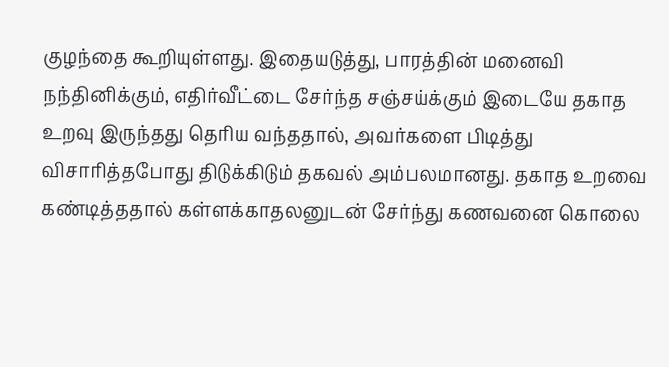குழந்தை கூறியுள்ளது. இதையடுத்து, பாரத்தின் மனைவி ந‌ந்தினிக்கும், எதிர்வீட்டை சேர்ந்த ச‌ஞ்சய்க்கும் இடையே தகாத உறவு இருந்த‌து தெரிய வந்த‌தால், அவர்களை பிடித்து விசாரித்தபோது திடுக்கிடும் தகவல் அம்பலமானது. தகாத உறவை கண்டித்த‌தால் கள்ளக்காதலனுடன் சேர்ந்து கணவனை கொலை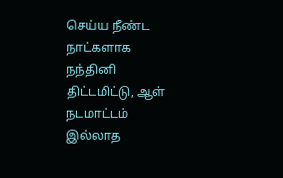செய்ய நீண்ட நாட்களாக ந‌ந்தினி திட்டமிட்டு, ஆள் நடமாட்டம் இல்லாத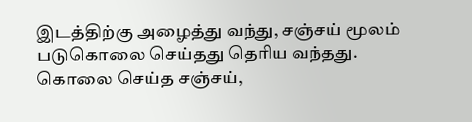இடத்திற்கு அழைத்து வந்து, சஞ்சய் மூலம் படுகொலை செய்த‌து தெரிய வந்த‌து. கொலை செய்த சஞ்சய்,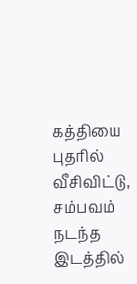கத்தியை புதரில் வீசிவிட்டு, சம்பவம் நடந்த இடத்தில்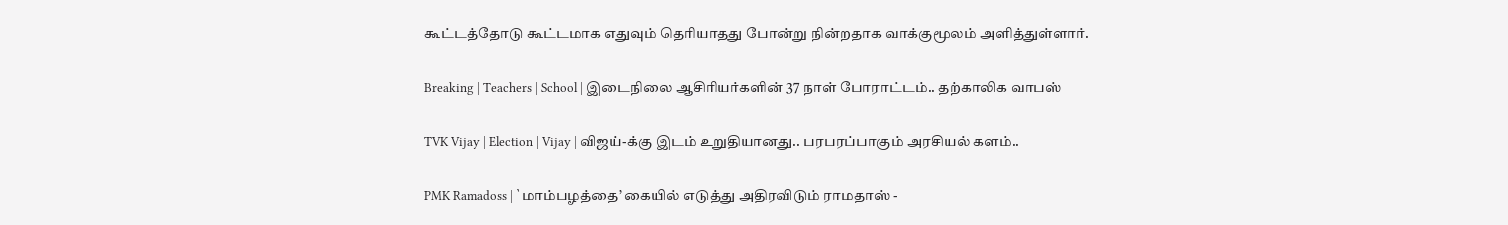கூட்டத்தோடு கூட்டமாக எதுவும் தெரியாத‌து போன்று நின்றதாக வாக்குமூலம் அளித்துள்ளார்.

Breaking | Teachers | School | இடைநிலை ஆசிரியர்களின் 37 நாள் போராட்டம்.. தற்காலிக வாபஸ்

TVK Vijay | Election | Vijay | விஜய்-க்கு இடம் உறுதியானது.. பரபரப்பாகும் அரசியல் களம்..

PMK Ramadoss | `மாம்பழத்தை’ கையில் எடுத்து அதிரவிடும் ராமதாஸ் -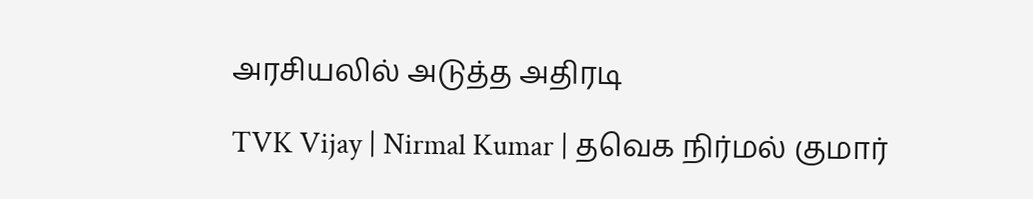அரசியலில் அடுத்த அதிரடி

TVK Vijay | Nirmal Kumar | தவெக நிர்மல் குமார்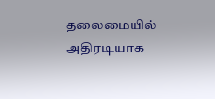தலைமையில் அதிரடியாக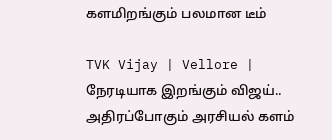களமிறங்கும் பலமான டீம்

TVK Vijay | Vellore | நேரடியாக இறங்கும் விஜய்.. அதிரப்போகும் அரசியல் களம்